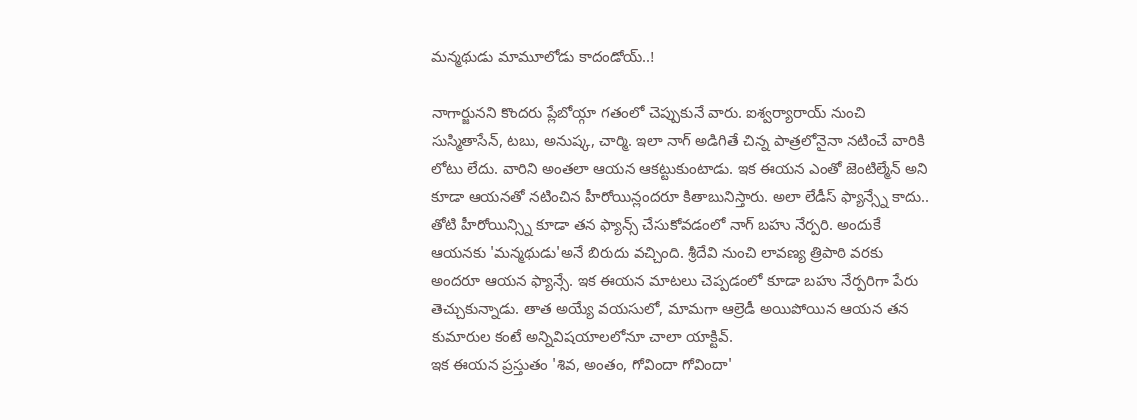మన్మథుడు మామూలోడు కాదండోయ్..!

నాగార్జునని కొందరు ప్లేబోయ్గా గతంలో చెప్పుకునే వారు. ఐశ్వర్యారాయ్ నుంచి సుస్మితాసేన్, టబు, అనుష్క, చార్మి. ఇలా నాగ్ అడిగితే చిన్న పాత్రలోనైనా నటించే వారికి లోటు లేదు. వారిని అంతలా ఆయన ఆకట్టుకుంటాడు. ఇక ఈయన ఎంతో జెంటిల్మేన్ అని కూడా ఆయనతో నటించిన హీరోయిన్లందరూ కితాబునిస్తారు. అలా లేడీస్ ఫ్యాన్స్నే కాదు.. తోటి హీరోయిన్స్ని కూడా తన ఫ్యాన్స్ చేసుకోవడంలో నాగ్ బహు నేర్పరి. అందుకే ఆయనకు 'మన్మథుడు'అనే బిరుదు వచ్చింది. శ్రీదేవి నుంచి లావణ్య త్రిపాఠి వరకు అందరూ ఆయన ఫ్యాన్సే. ఇక ఈయన మాటలు చెప్పడంలో కూడా బహు నేర్పరిగా పేరు తెచ్చుకున్నాడు. తాత అయ్యే వయసులో, మామగా ఆల్రెడీ అయిపోయిన ఆయన తన కుమారుల కంటే అన్నివిషయాలలోనూ చాలా యాక్టివ్.
ఇక ఈయన ప్రస్తుతం 'శివ, అంతం, గోవిందా గోవిందా'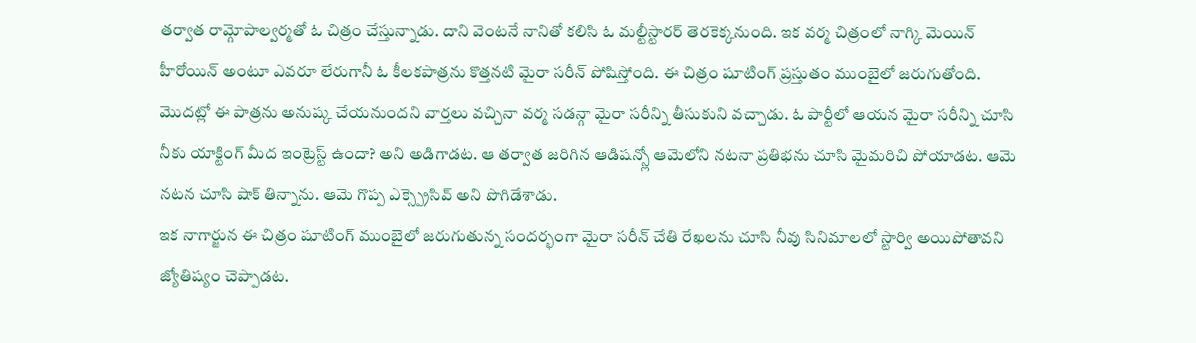తర్వాత రామ్గోపాల్వర్మతో ఓ చిత్రం చేస్తున్నాడు. దాని వెంటనే నానితో కలిసి ఓ మల్టీస్టారర్ తెరకెక్కనుంది. ఇక వర్మ చిత్రంలో నాగ్కి మెయిన్ హీరోయిన్ అంటూ ఎవరూ లేరుగానీ ఓ కీలకపాత్రను కొత్తనటి మైరా సరీన్ పోషిస్తోంది. ఈ చిత్రం షూటింగ్ ప్రస్తుతం ముంబైలో జరుగుతోంది. మొదట్లో ఈ పాత్రను అనుష్క చేయనుందని వార్తలు వచ్చినా వర్మ సడన్గా మైరా సరీన్ని తీసుకుని వచ్చాడు. ఓ పార్టీలో ఆయన మైరా సరీన్ని చూసి నీకు యాక్టింగ్ మీద ఇంట్రెస్ట్ ఉందా? అని అడిగాడట. ఆ తర్వాత జరిగిన ఆడిషన్స్లో ఆమెలోని నటనా ప్రతిభను చూసి మైమరిచి పోయాడట. ఆమె నటన చూసి షాక్ తిన్నాను. ఆమె గొప్ప ఎక్స్ప్రెసివ్ అని పొగిడేశాడు.
ఇక నాగార్జున ఈ చిత్రం షూటింగ్ ముంబైలో జరుగుతున్న సందర్భంగా మైరా సరీన్ చేతి రేఖలను చూసి నీవు సినిమాలలో స్టార్వి అయిపోతావని జ్యోతిష్యం చెప్పాడట.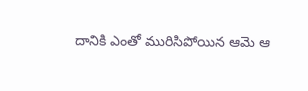దానికి ఎంతో మురిసిపోయిన ఆమె ఆ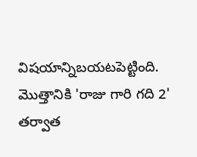విషయాన్నిబయటపెట్టింది. మొత్తానికి 'రాజు గారి గది 2' తర్వాత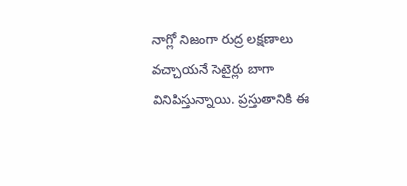నాగ్లో నిజంగా రుద్ర లక్షణాలు వచ్చాయనే సెటైర్లు బాగా వినిపిస్తున్నాయి. ప్రస్తుతానికి ఈ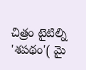చిత్రం టైటిల్ని 'శపథం'( మై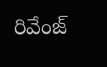రివేంజ్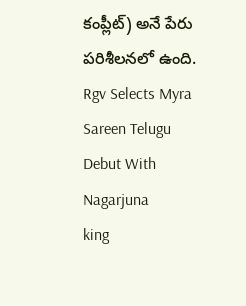కంప్లీట్) అనే పేరు పరిశీలనలో ఉంది.
Rgv Selects Myra Sareen Telugu Debut With Nagarjuna
king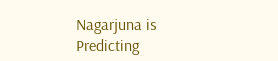Nagarjuna is Predicting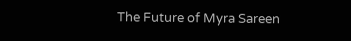The Future of Myra Sareen